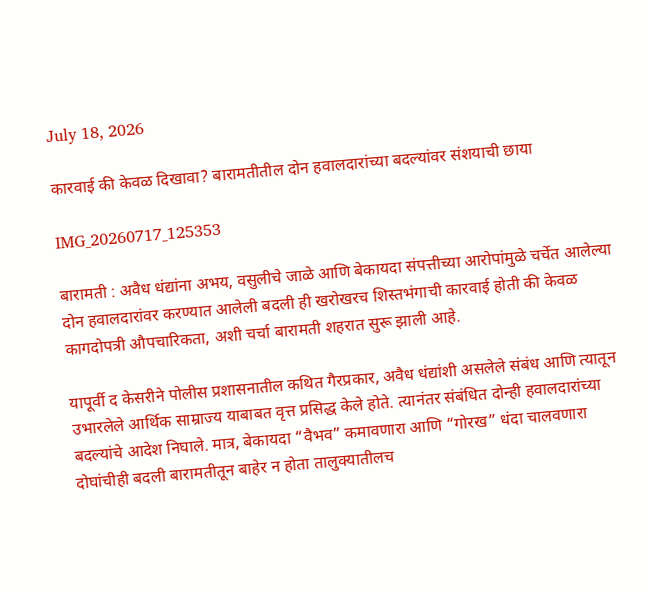July 18, 2026

कारवाई की केवळ दिखावा? बारामतीतील दोन हवालदारांच्या बदल्यांवर संशयाची छाया

IMG_20260717_125353

बारामती : अवैध धंद्यांना अभय, वसुलीचे जाळे आणि बेकायदा संपत्तीच्या आरोपांमुळे चर्चेत आलेल्या दोन हवालदारांवर करण्यात आलेली बदली ही खरोखरच शिस्तभंगाची कारवाई होती की केवळ कागदोपत्री औपचारिकता, अशी चर्चा बारामती शहरात सुरू झाली आहे.

यापूर्वी द केसरीने पोलीस प्रशासनातील कथित गैरप्रकार, अवैध धंद्यांशी असलेले संबंध आणि त्यातून उभारलेले आर्थिक साम्राज्य याबाबत वृत्त प्रसिद्ध केले होते. त्यानंतर संबंधित दोन्ही हवालदारांच्या बदल्यांचे आदेश निघाले. मात्र, बेकायदा “वैभव” कमावणारा आणि “गोरख” धंदा चालवणारा दोघांचीही बदली बारामतीतून बाहेर न होता तालुक्यातीलच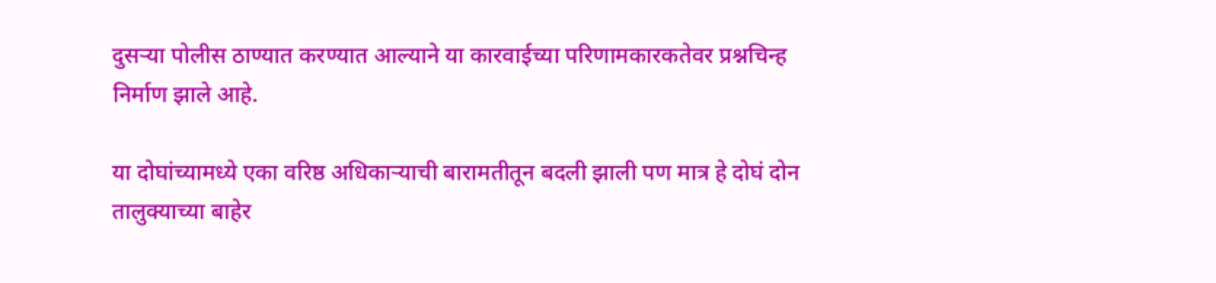दुसऱ्या पोलीस ठाण्यात करण्यात आल्याने या कारवाईच्या परिणामकारकतेवर प्रश्नचिन्ह निर्माण झाले आहे.

या दोघांच्यामध्ये एका वरिष्ठ अधिकाऱ्याची बारामतीतून बदली झाली पण मात्र हे दोघं दोन तालुक्याच्या बाहेर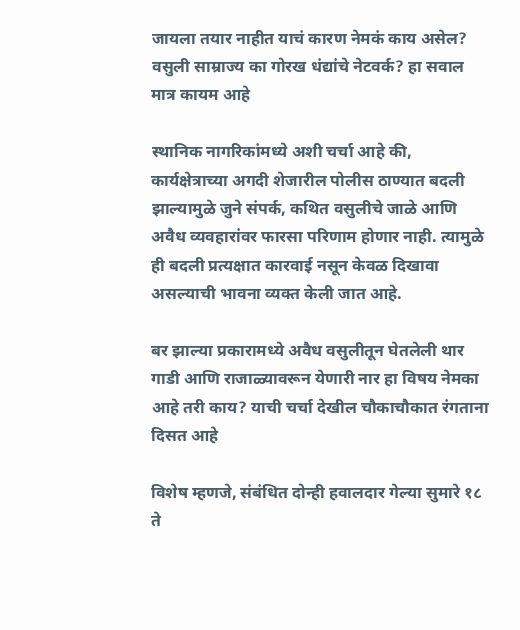जायला तयार नाहीत याचं कारण नेमकं काय असेल? वसुली साम्राज्य का गोरख धंद्यांचे नेटवर्क? हा सवाल मात्र कायम आहे

स्थानिक नागरिकांमध्ये अशी चर्चा आहे की, कार्यक्षेत्राच्या अगदी शेजारील पोलीस ठाण्यात बदली झाल्यामुळे जुने संपर्क, कथित वसुलीचे जाळे आणि अवैध व्यवहारांवर फारसा परिणाम होणार नाही. त्यामुळे ही बदली प्रत्यक्षात कारवाई नसून केवळ दिखावा असल्याची भावना व्यक्त केली जात आहे.

बर झाल्या प्रकारामध्ये अवैध वसुलीतून घेतलेली थार गाडी आणि राजाळ्यावरून येणारी नार हा विषय नेमका आहे तरी काय? याची चर्चा देखील चौकाचौकात रंगताना दिसत आहे

विशेष म्हणजे, संबंधित दोन्ही हवालदार गेल्या सुमारे १८ ते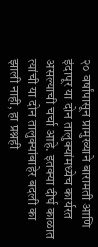२० वर्षांपासून प्रामुख्याने बारामती आणि इंदापूर या दोन तालुक्यांमध्येच कार्यरत असल्याची चर्चा आहे. इतक्या दीर्घ काळात त्यांची या दोन तालुक्यांबाहेर बदली का झाली नाही, हा प्रश्नही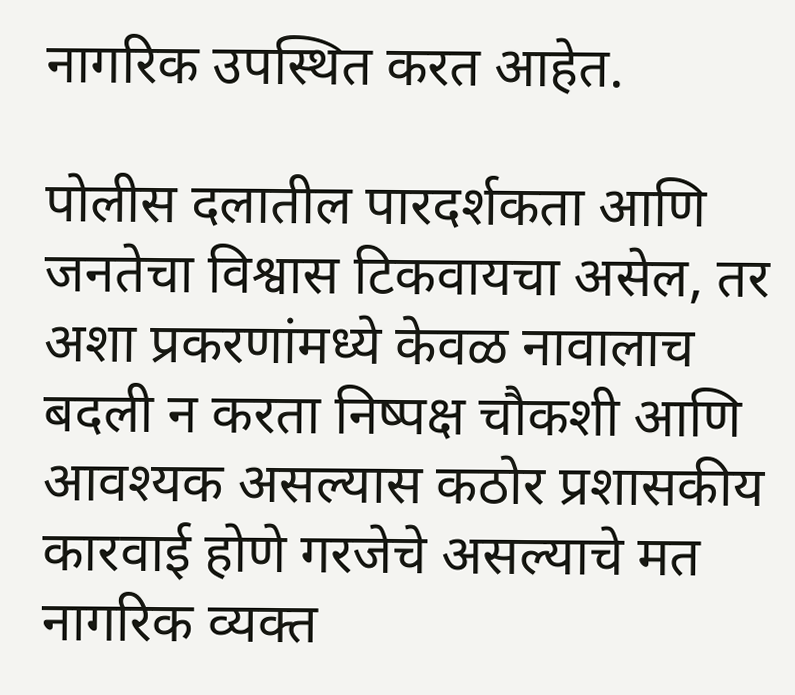नागरिक उपस्थित करत आहेत.

पोलीस दलातील पारदर्शकता आणि जनतेचा विश्वास टिकवायचा असेल, तर अशा प्रकरणांमध्ये केवळ नावालाच बदली न करता निष्पक्ष चौकशी आणि आवश्यक असल्यास कठोर प्रशासकीय कारवाई होणे गरजेचे असल्याचे मत नागरिक व्यक्त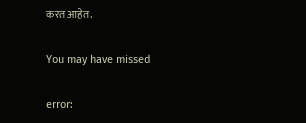करत आहेत.

You may have missed

error: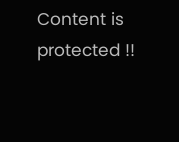Content is protected !!